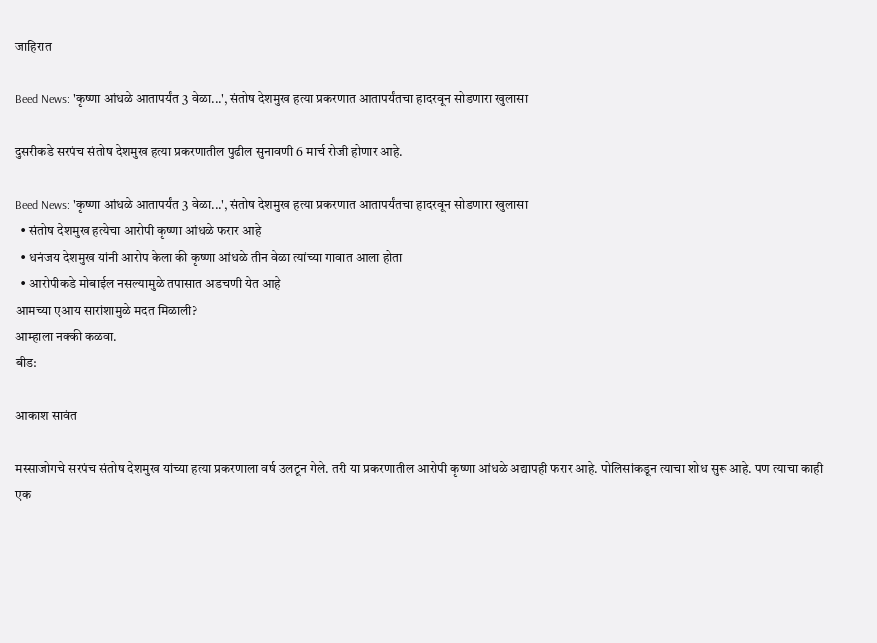जाहिरात

Beed News: 'कृष्णा आंधळे आतापर्यंत 3 वेळा...', संतोष देशमुख हत्या प्रकरणात आतापर्यंतचा हादरवून सोडणारा खुलासा

दुसरीकडे सरपंच संतोष देशमुख हत्या प्रकरणातील पुढील सुनावणी 6 मार्च रोजी होणार आहे.

Beed News: 'कृष्णा आंधळे आतापर्यंत 3 वेळा...', संतोष देशमुख हत्या प्रकरणात आतापर्यंतचा हादरवून सोडणारा खुलासा
  • संतोष देशमुख हत्येचा आरोपी कृष्णा आंधळे फरार आहे
  • धनंजय देशमुख यांनी आरोप केला की कृष्णा आंधळे तीन वेळा त्यांच्या गावात आला होता
  • आरोपीकडे मोबाईल नसल्यामुळे तपासात अडचणी येत आहे
आमच्या एआय सारांशामुळे मदत मिळाली?
आम्हाला नक्की कळवा.
बीड:

आकाश सावंत

मस्साजोगचे सरपंच संतोष देशमुख यांच्या हत्या प्रकरणाला वर्ष उलटून गेले. तरी या प्रकरणातील आरोपी कृष्णा आंधळे अद्यापही फरार आहे. पोलिसांकडून त्याचा शोध सुरू आहे. पण त्याचा काही एक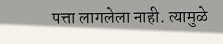पत्ता लागलेला नाही. त्यामुळे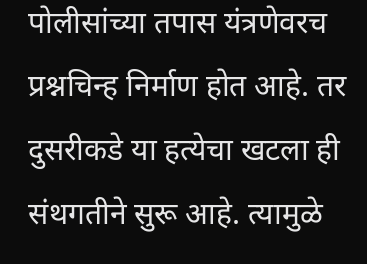पोलीसांच्या तपास यंत्रणेवरच प्रश्नचिन्ह निर्माण होत आहे. तर दुसरीकडे या हत्येचा खटला ही संथगतीने सुरू आहे. त्यामुळे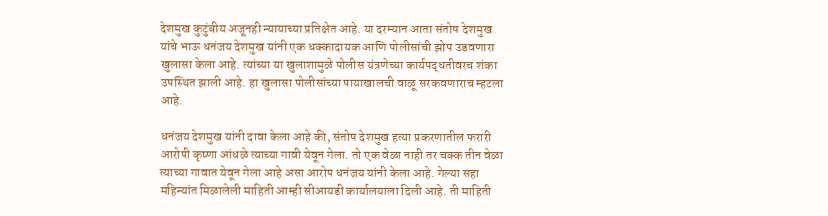देशमुख कुटुंबीय अजूनही न्यायाच्या प्रतिक्षेत आहे. या दरम्यान आता संतोष देशमुख यांचे भाऊ धनंजय देशमुख यांनी एक धक्कादायक आणि पोलीसांची झोप उडवणारा खुलासा केला आहे. त्यांच्या या खुलाशामुळे पोलीस यंत्रणेच्या कार्यपद्धतीवरच शंका उपस्थित झाली आहे. हा खुलासा पोलीसांच्या पायाखालची वाळू सरकवणाराच म्हटला आहे.

धनंजय देशमुख यांनी दावा केला आहे की, संतोष देशमुख हत्या प्रकरणातील फरारी आरोपी कृष्णा आंधळे त्याच्या गावी येवून गेला. तो एक वेळा नाही तर चक्क तीन वेळा त्याच्या गावात येवून गेला आहे असा आरोप धनंजय यांनी केला आहे. गेल्या सहा महिन्यांत मिळालेली माहिती आम्ही सीआयडी कार्यालयाला दिली आहे. ती माहिती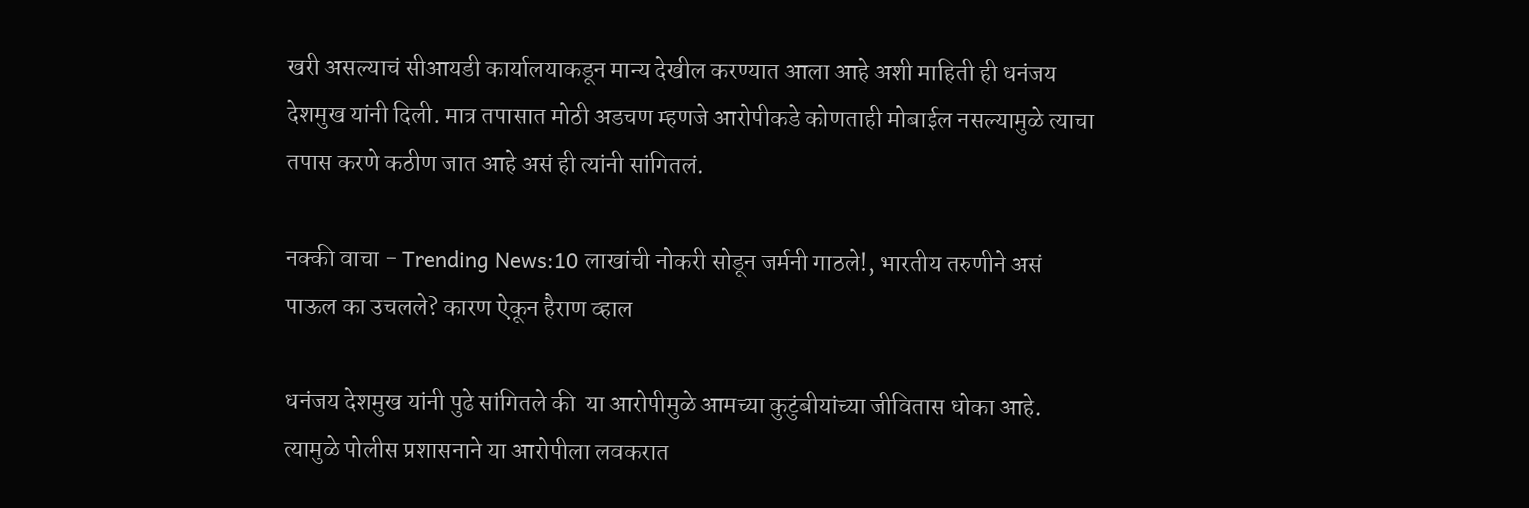खरी असल्याचं सीआयडी कार्यालयाकडून मान्य देखील करण्यात आला आहे अशी माहिती ही धनंजय देशमुख यांनी दिली. मात्र तपासात मोठी अडचण म्हणजे आरोपीकडे कोणताही मोबाईल नसल्यामुळे त्याचा तपास करणे कठीण जात आहे असं ही त्यांनी सांगितलं.

नक्की वाचा - Trending News:10 लाखांची नोकरी सोडून जर्मनी गाठले!, भारतीय तरुणीने असं पाऊल का उचलले? कारण ऐकून हैराण व्हाल

धनंजय देशमुख यांनी पुढे सांगितले की  या आरोपीमुळे आमच्या कुटुंबीयांच्या जीवितास धोका आहे. त्यामुळे पोलीस प्रशासनाने या आरोपीला लवकरात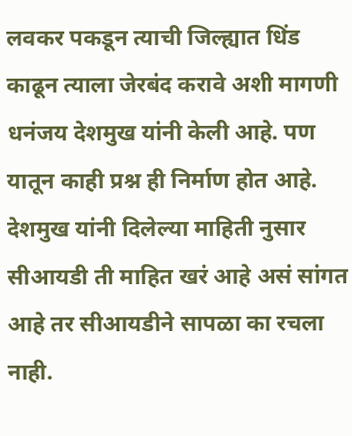लवकर पकडून त्याची जिल्ह्यात धिंड काढून त्याला जेरबंद करावे अशी मागणी धनंजय देशमुख यांनी केली आहे. पण यातून काही प्रश्न ही निर्माण होत आहे. देशमुख यांनी दिलेल्या माहिती नुसार सीआयडी ती माहित खरं आहे असं सांगत आहे तर सीआयडीने सापळा का रचला नाही.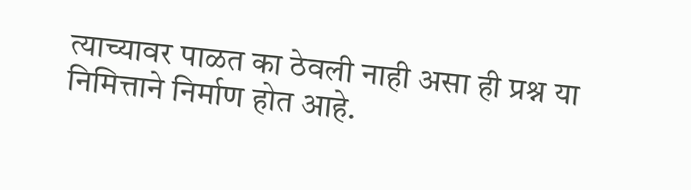त्याच्यावर पाळत का ठेवली नाही असा ही प्रश्न या निमित्ताने निर्माण होत आहे.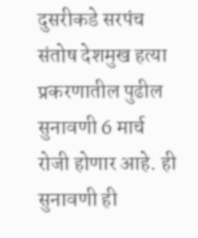दुसरीकडे सरपंच संतोष देशमुख हत्या प्रकरणातील पुढील सुनावणी 6 मार्च रोजी होणार आहे. ही सुनावणी ही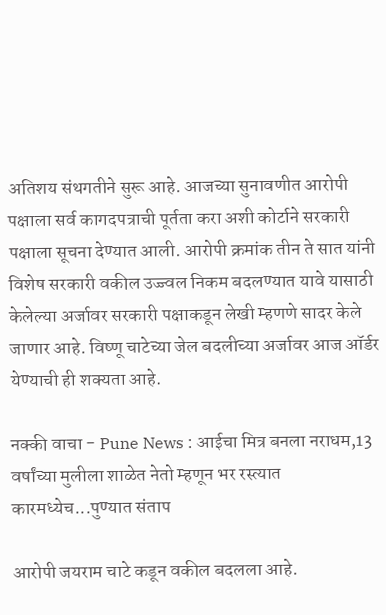अतिशय संथगतीने सुरू आहे. आजच्या सुनावणीत आरोपी पक्षाला सर्व कागदपत्राची पूर्तता करा अशी कोर्टाने सरकारी पक्षाला सूचना देण्यात आली. आरोपी क्रमांक तीन ते सात यांनी विशेष सरकारी वकील उज्ज्वल निकम बदलण्यात यावे यासाठी केलेल्या अर्जावर सरकारी पक्षाकडून लेखी म्हणणे सादर केले जाणार आहे. विष्णू चाटेच्या जेल बदलीच्या अर्जावर आज ऑर्डर येण्याची ही शक्यता आहे.

नक्की वाचा - Pune News : आईचा मित्र बनला नराधम,13 वर्षांच्या मुलीला शाळेत नेतो म्हणून भर रस्त्यात कारमध्येच...पुण्यात संताप

आरोपी जयराम चाटे कडून वकील बदलला आहे.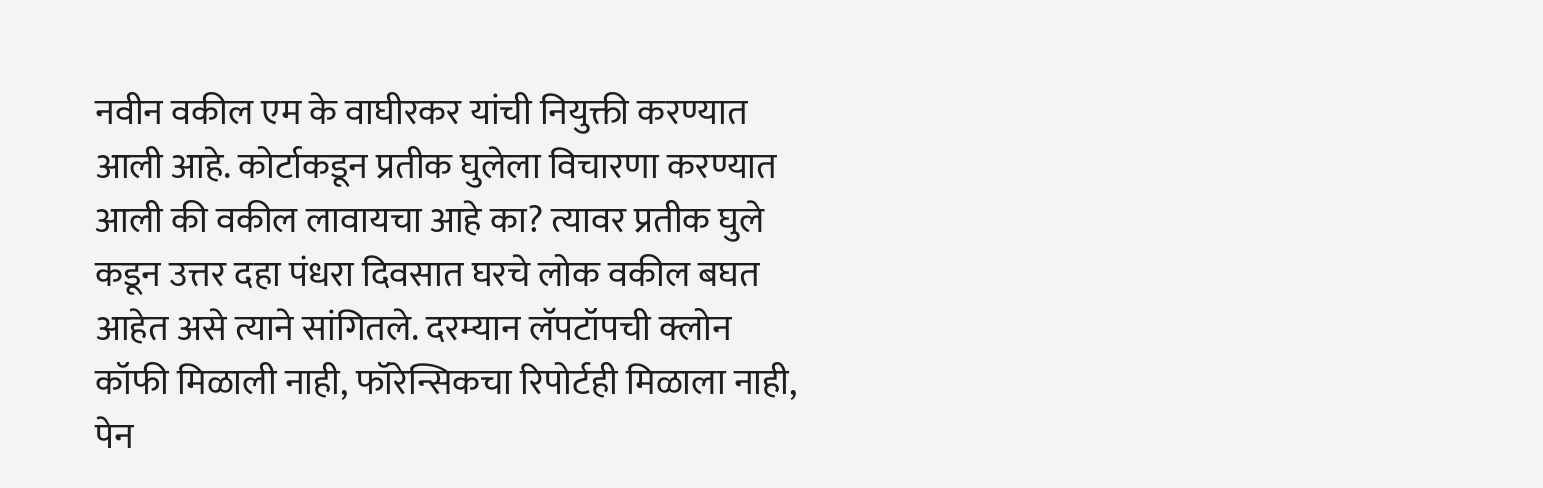नवीन वकील एम के वाघीरकर यांची नियुक्ती करण्यात आली आहे. कोर्टाकडून प्रतीक घुलेला विचारणा करण्यात आली की वकील लावायचा आहे का? त्यावर प्रतीक घुले कडून उत्तर दहा पंधरा दिवसात घरचे लोक वकील बघत आहेत असे त्याने सांगितले. दरम्यान लॅपटॉपची क्लोन कॉफी मिळाली नाही, फॉरेन्सिकचा रिपोर्टही मिळाला नाही, पेन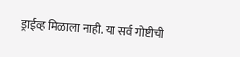ड्राईव्ह मिळाला नाही. या सर्व गोष्टीची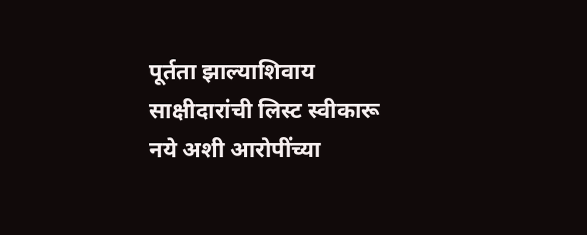पूर्तता झाल्याशिवाय साक्षीदारांची लिस्ट स्वीकारू नये अशी आरोपींच्या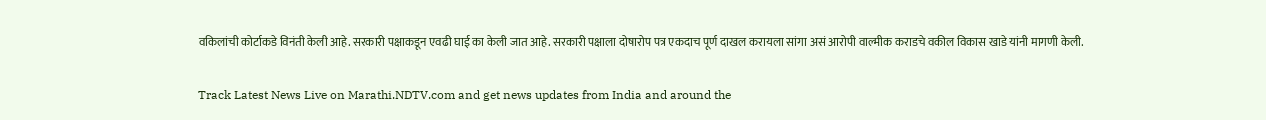वकिलांची कोर्टाकडे विनंती केली आहे. सरकारी पक्षाकडून एवढी घाई का केली जात आहे. सरकारी पक्षाला दोषारोप पत्र एकदाच पूर्ण दाखल करायला सांगा असं आरोपी वाल्मीक कराडचे वकील विकास खाडे यांनी मागणी केली.

Track Latest News Live on Marathi.NDTV.com and get news updates from India and around the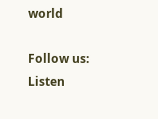world

Follow us:
Listen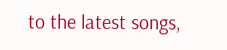to the latest songs,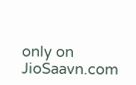only on JioSaavn.com